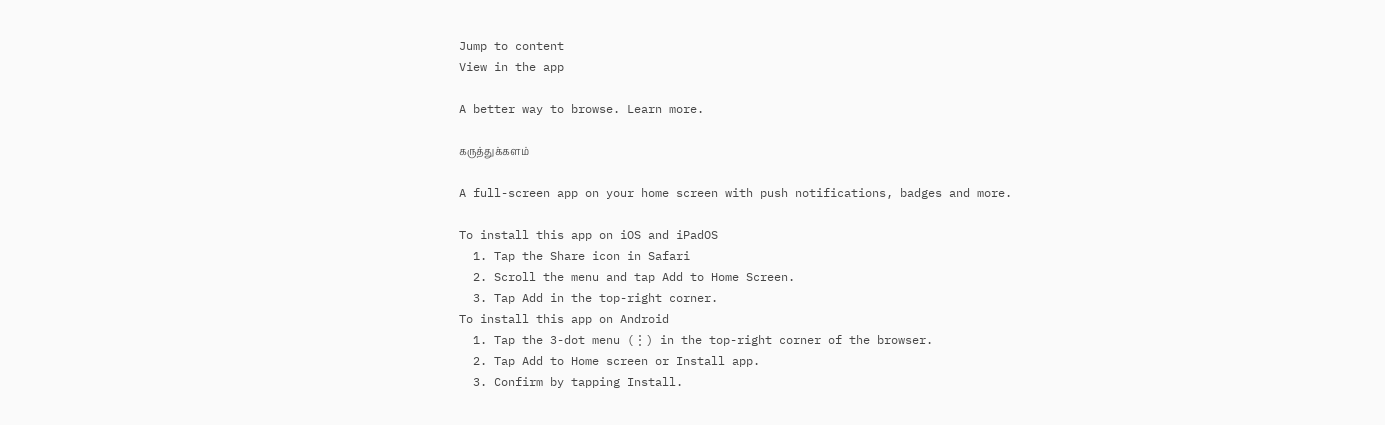Jump to content
View in the app

A better way to browse. Learn more.

கருத்துக்களம்

A full-screen app on your home screen with push notifications, badges and more.

To install this app on iOS and iPadOS
  1. Tap the Share icon in Safari
  2. Scroll the menu and tap Add to Home Screen.
  3. Tap Add in the top-right corner.
To install this app on Android
  1. Tap the 3-dot menu (⋮) in the top-right corner of the browser.
  2. Tap Add to Home screen or Install app.
  3. Confirm by tapping Install.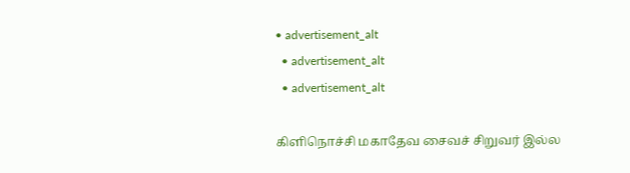• advertisement_alt
  • advertisement_alt
  • advertisement_alt

கிளிநொச்சி மகாதேவ சைவச் சிறுவர் இல்ல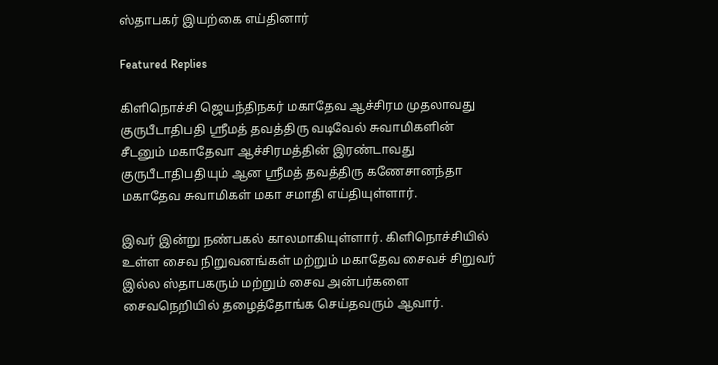ஸ்தாபகர் இயற்கை எய்தினார்

Featured Replies

கிளிநொச்சி ஜெயந்திநகர் மகாதேவ ஆச்சிரம முதலாவது குருபீடாதிபதி ஸ்ரீமத் தவத்திரு வடிவேல் சுவாமிகளின் சீடனும் மகாதேவா ஆச்சிரமத்தின் இரண்டாவது குருபீடாதிபதியும் ஆன ஸ்ரீமத் தவத்திரு கணேசானந்தா மகாதேவ சுவாமிகள் மகா சமாதி எய்தியுள்ளார்.

இவர் இன்று நண்பகல் காலமாகியுள்ளார். கிளிநொச்சியில் உள்ள சைவ நிறுவனங்கள் மற்றும் மகாதேவ சைவச் சிறுவர் இல்ல ஸ்தாபகரும் மற்றும் சைவ அன்பர்களை சைவநெறியில் தழைத்தோங்க செய்தவரும் ஆவார்.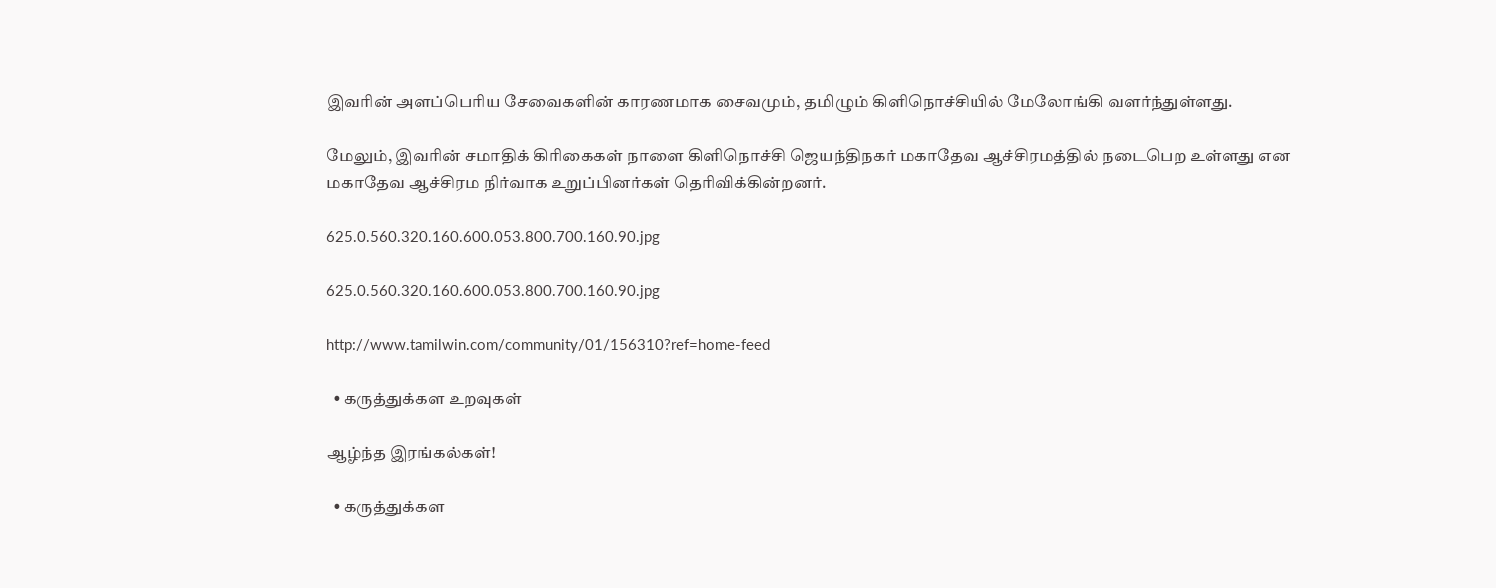இவரின் அளப்பெரிய சேவைகளின் காரணமாக சைவமும், தமிழும் கிளிநொச்சியில் மேலோங்கி வளர்ந்துள்ளது.

மேலும், இவரின் சமாதிக் கிரிகைகள் நாளை கிளிநொச்சி ஜெயந்திநகர் மகாதேவ ஆச்சிரமத்தில் நடைபெற உள்ளது என மகாதேவ ஆச்சிரம நிர்வாக உறுப்பினர்கள் தெரிவிக்கின்றனர்.

625.0.560.320.160.600.053.800.700.160.90.jpg

625.0.560.320.160.600.053.800.700.160.90.jpg

http://www.tamilwin.com/community/01/156310?ref=home-feed

  • கருத்துக்கள உறவுகள்

ஆழ்ந்த இரங்கல்கள்!

  • கருத்துக்கள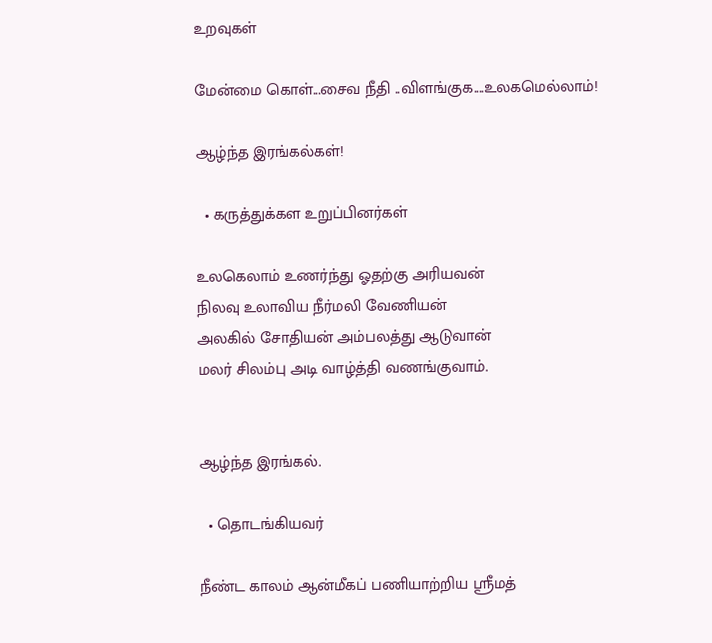உறவுகள்

மேன்மை கொள்...சைவ நீதி ..விளங்குக....உலகமெல்லாம்!

ஆழ்ந்த இரங்கல்கள்!

  • கருத்துக்கள உறுப்பினர்கள்

உலகெலாம் உணர்ந்து ஓதற்கு அரியவன்
நிலவு உலாவிய நீர்மலி வேணியன்
அலகில் சோதியன் அம்பலத்து ஆடுவான்
மலர் சிலம்பு அடி வாழ்த்தி வணங்குவாம்.


ஆழ்ந்த இரங்கல்.

  • தொடங்கியவர்

நீண்ட காலம் ஆன்மீகப் பணியாற்றிய ஸ்ரீமத்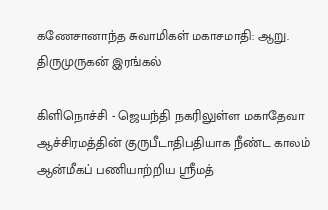கணேசானாந்த சுவாமிகள் மகாசமாதி: ஆறு. திருமுருகன் இரங்கல்

கிளிநொச்சி - ஜெயந்தி நகரிலுள்ள மகாதேவா ஆச்சிரமத்தின் குருபீடாதிபதியாக நீண்ட காலம் ஆன்மீகப் பணியாற்றிய ஸ்ரீமத்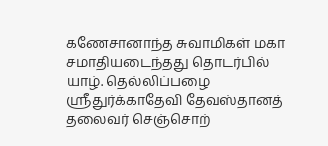கணேசானாந்த சுவாமிகள் மகா சமாதியடைந்தது தொடர்பில் யாழ். தெல்லிப்பழை ஸ்ரீதுர்க்காதேவி தேவஸ்தானத் தலைவர் செஞ்சொற்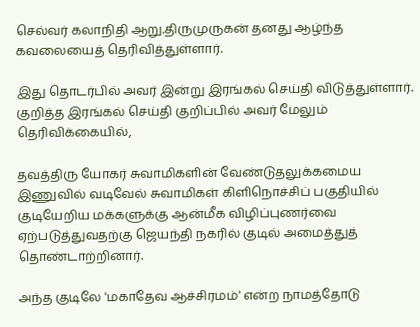செல்வர் கலாநிதி ஆறு.திருமுருகன் தனது ஆழ்ந்த கவலையைத் தெரிவித்துள்ளார்.

இது தொடர்பில் அவர் இன்று இரங்கல் செய்தி விடுத்துள்ளார். குறித்த இரங்கல் செய்தி குறிப்பில் அவர் மேலும் தெரிவிக்கையில்,

தவத்திரு யோகர் சுவாமிகளின் வேண்டுதலுக்கமைய இணுவில் வடிவேல் சுவாமிகள் கிளிநொச்சிப் பகுதியில் குடியேறிய மக்களுக்கு ஆன்மீக விழிப்புணர்வை ஏற்படுத்துவதற்கு ஜெயந்தி நகரில் குடில் அமைத்துத் தொண்டாற்றினார்.

அந்த குடிலே 'மகாதேவ ஆச்சிரமம்' என்ற நாமத்தோடு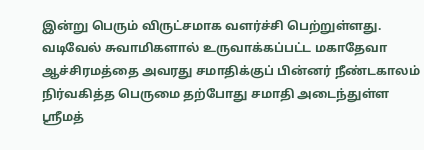இன்று பெரும் விருட்சமாக வளர்ச்சி பெற்றுள்ளது. வடிவேல் சுவாமிகளால் உருவாக்கப்பட்ட மகாதேவா ஆச்சிரமத்தை அவரது சமாதிக்குப் பின்னர் நீண்டகாலம் நிர்வகித்த பெருமை தற்போது சமாதி அடைந்துள்ள ஸ்ரீமத்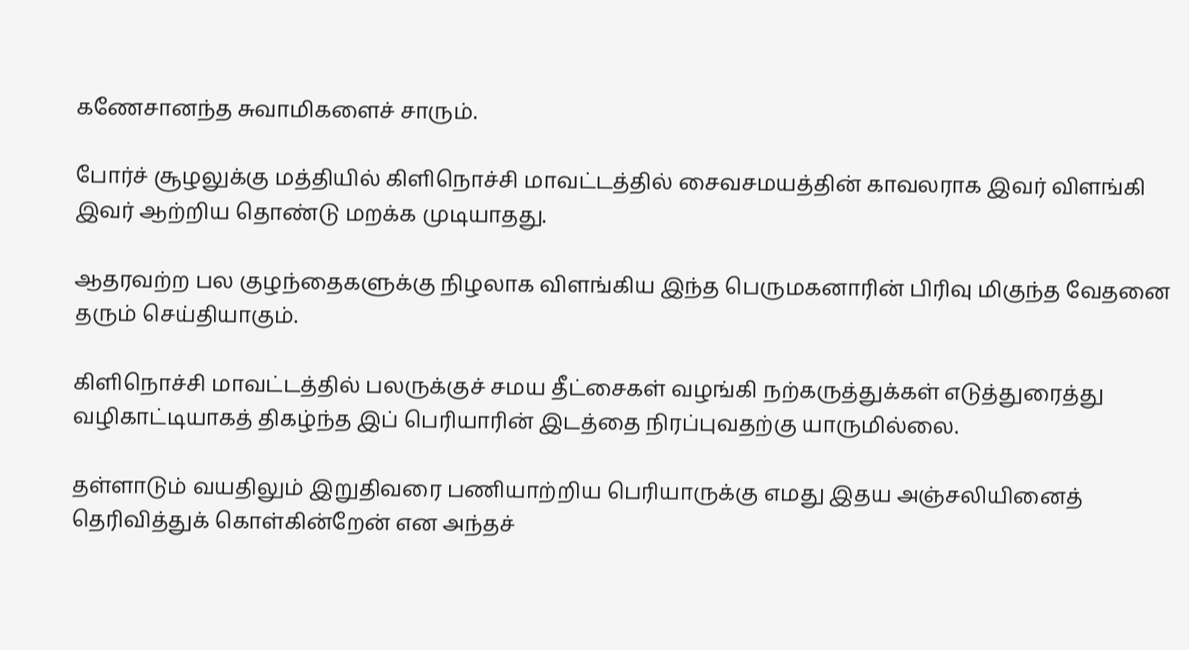கணேசானந்த சுவாமிகளைச் சாரும்.

போர்ச் சூழலுக்கு மத்தியில் கிளிநொச்சி மாவட்டத்தில் சைவசமயத்தின் காவலராக இவர் விளங்கி இவர் ஆற்றிய தொண்டு மறக்க முடியாதது.

ஆதரவற்ற பல குழந்தைகளுக்கு நிழலாக விளங்கிய இந்த பெருமகனாரின் பிரிவு மிகுந்த வேதனை தரும் செய்தியாகும்.

கிளிநொச்சி மாவட்டத்தில் பலருக்குச் சமய தீட்சைகள் வழங்கி நற்கருத்துக்கள் எடுத்துரைத்து வழிகாட்டியாகத் திகழ்ந்த இப் பெரியாரின் இடத்தை நிரப்புவதற்கு யாருமில்லை.

தள்ளாடும் வயதிலும் இறுதிவரை பணியாற்றிய பெரியாருக்கு எமது இதய அஞ்சலியினைத் தெரிவித்துக் கொள்கின்றேன் என அந்தச்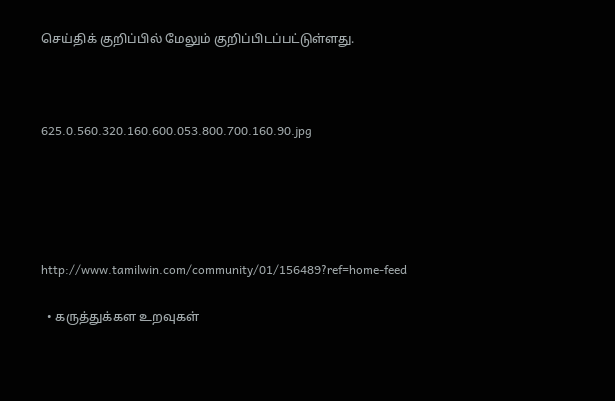செய்திக் குறிப்பில் மேலும் குறிப்பிடப்பட்டுள்ளது.



625.0.560.320.160.600.053.800.700.160.90.jpg





http://www.tamilwin.com/community/01/156489?ref=home-feed

  • கருத்துக்கள உறவுகள்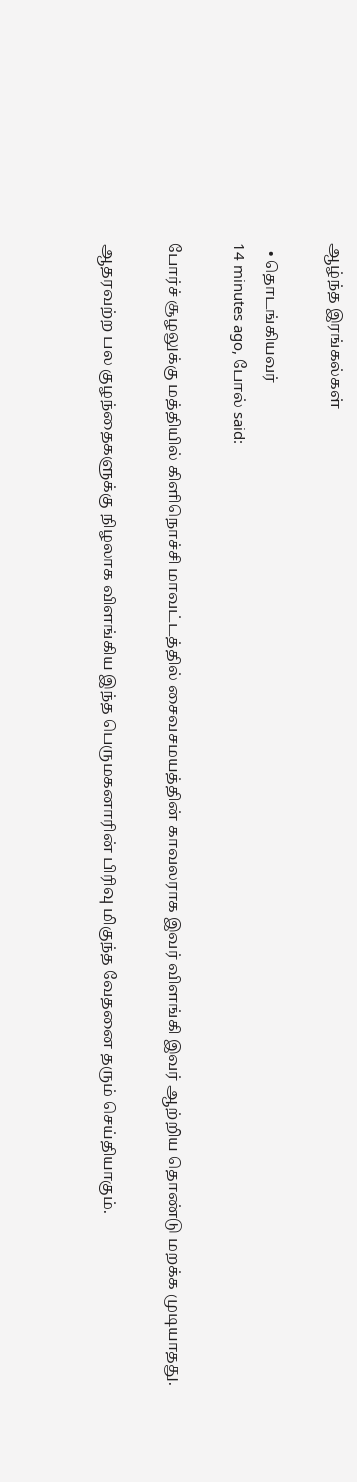ஆழ்ந்த இரங்கல்கள்

  • தொடங்கியவர்
14 minutes ago, போல் said:

போர்ச் சூழலுக்கு மத்தியில் கிளிநொச்சி மாவட்டத்தில் சைவசமயத்தின் காவலராக இவர் விளங்கி இவர் ஆற்றிய தொண்டு மறக்க முடியாதது.

ஆதரவற்ற பல குழந்தைகளுக்கு நிழலாக விளங்கிய இந்த பெருமகனாரின் பிரிவு மிகுந்த வேதனை தரும் செய்தியாகும்.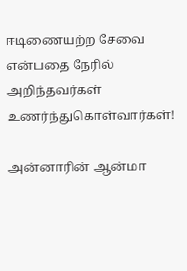ஈடிணையற்ற சேவை என்பதை நேரில் அறிந்தவர்கள் உணர்ந்துகொள்வார்கள்!

அன்னாரின் ஆன்மா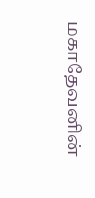மகாதேவனின்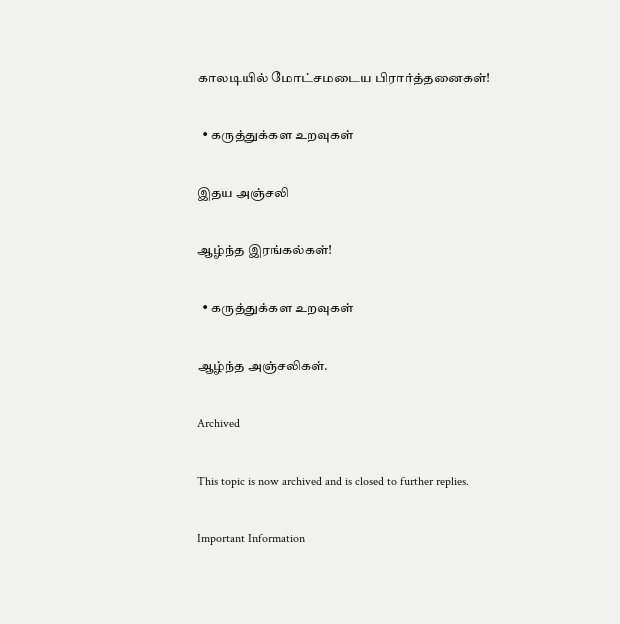காலடியில் மோட்சமடைய பிரார்த்தனைகள்!

  • கருத்துக்கள உறவுகள்

இதய அஞ்சலி

ஆழ்ந்த இரங்கல்கள்!

  • கருத்துக்கள உறவுகள்

ஆழ்ந்த அஞ்சலிகள்.

Archived

This topic is now archived and is closed to further replies.

Important Information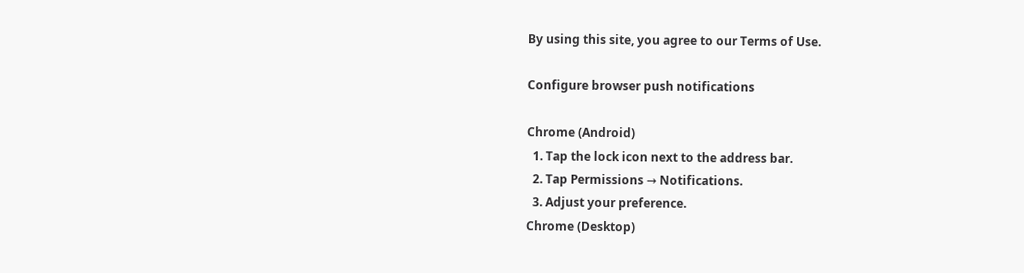By using this site, you agree to our Terms of Use.

Configure browser push notifications

Chrome (Android)
  1. Tap the lock icon next to the address bar.
  2. Tap Permissions → Notifications.
  3. Adjust your preference.
Chrome (Desktop)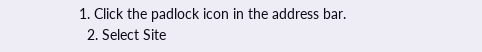1. Click the padlock icon in the address bar.
  2. Select Site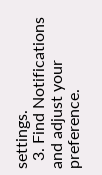settings.
  3. Find Notifications and adjust your preference.